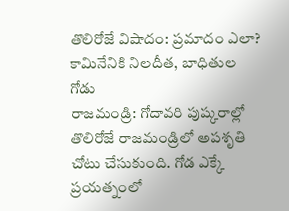తొలిరోజే విషాదం: ప్రమాదం ఎలా? కామినేనికి నిలదీత, బాధితుల గోడు
రాజమండ్రి: గోదావరి పుష్కరాల్లో తొలిరోజే రాజమండ్రిలో అపశృతి చోటు చేసుకుంది. గోడ ఎక్కే ప్రయత్నంలో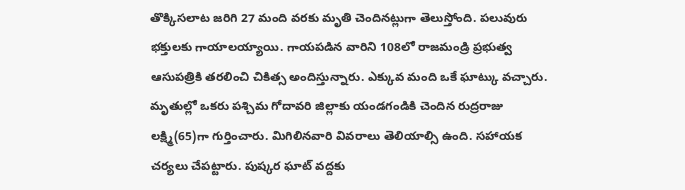తొక్కిసలాట జరిగి 27 మంది వరకు మృతి చెందినట్లుగా తెలుస్తోంది. పలువురు భక్తులకు గాయాలయ్యాయి. గాయపడిన వారిని 108లో రాజమండ్రి ప్రభుత్వ ఆసుపత్రికి తరలించి చికిత్స అందిస్తున్నారు. ఎక్కువ మంది ఒకే ఘాట్కు వచ్చారు.
మృతుల్లో ఒకరు పశ్చిమ గోదావరి జిల్లాకు యండగండికి చెందిన రుద్రరాజు లక్ష్మి(65)గా గుర్తించారు. మిగిలినవారి వివరాలు తెలియాల్సి ఉంది. సహాయక చర్యలు చేపట్టారు. పుష్కర ఘాట్ వద్దకు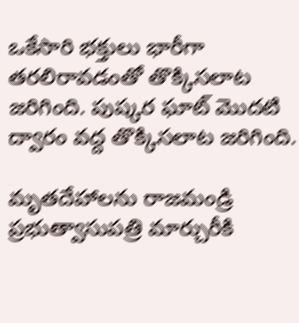ఒకేసారి భక్తులు భారీగా తరలిరావడంతో తొక్కిసలాట జరిగింది. పుష్కర ఘాట్ మొదటి ద్వారం వద్ద తొక్కిసలాట జరిగింది.

మృతదేహాలను రాజమండ్రి ప్రభుత్వాసుపత్రి మార్చురీకి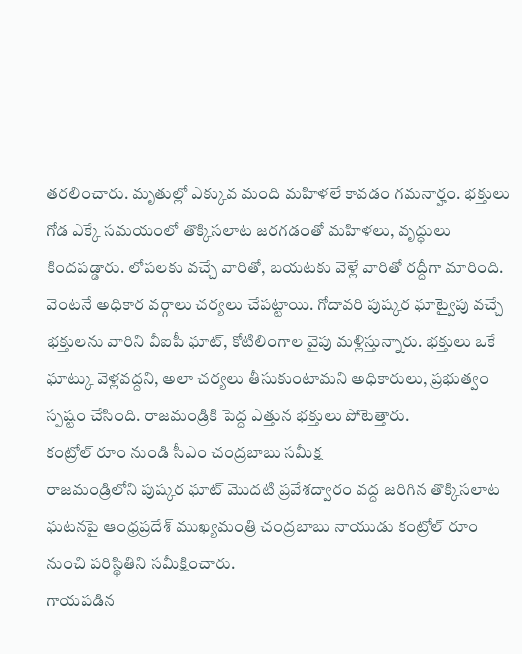తరలించారు. మృతుల్లో ఎక్కువ మంది మహిళలే కావడం గమనార్హం. భక్తులు గోడ ఎక్కే సమయంలో తొక్కిసలాట జరగడంతో మహిళలు, వృద్ధులు కిందపడ్డారు. లోపలకు వచ్చే వారితో, బయటకు వెళ్లే వారితో రద్దీగా మారింది.
వెంటనే అధికార వర్గాలు చర్యలు చేపట్టాయి. గోదావరి పుష్కర ఘాట్వైపు వచ్చే భక్తులను వారిని వీఐపీ ఘాట్, కోటిలింగాల వైపు మళ్లిస్తున్నారు. భక్తులు ఒకే ఘాట్కు వెళ్లవద్దని, అలా చర్యలు తీసుకుంటామని అధికారులు, ప్రభుత్వం స్పష్టం చేసింది. రాజమండ్రికి పెద్ద ఎత్తున భక్తులు పోటెత్తారు.
కంట్రోల్ రూం నుండి సీఎం చంద్రబాబు సమీక్ష
రాజమండ్రిలోని పుష్కర ఘాట్ మొదటి ప్రవేశద్వారం వద్ద జరిగిన తొక్కిసలాట ఘటనపై ఆంధ్రప్రదేశ్ ముఖ్యమంత్రి చంద్రబాబు నాయుడు కంట్రోల్ రూం నుంచి పరిస్థితిని సమీక్షించారు.
గాయపడిన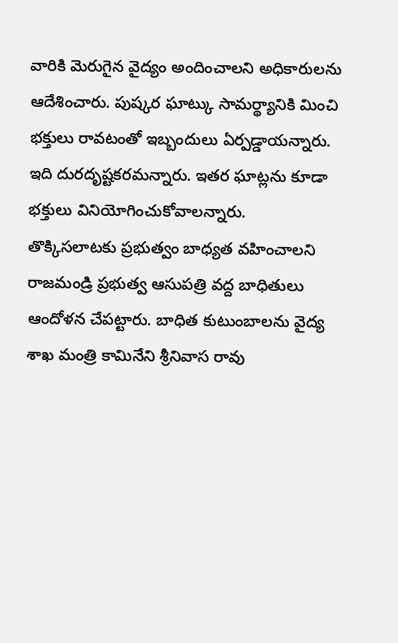వారికి మెరుగైన వైద్యం అందించాలని అధికారులను ఆదేశించారు. పుష్కర ఘాట్కు సామర్థ్యానికి మించి భక్తులు రావటంతో ఇబ్బందులు ఏర్పడ్డాయన్నారు. ఇది దురదృష్టకరమన్నారు. ఇతర ఘాట్లను కూడా భక్తులు వినియోగించుకోవాలన్నారు.
తొక్కిసలాటకు ప్రభుత్వం బాధ్యత వహించాలని రాజమండ్రి ప్రభుత్వ ఆసుపత్రి వద్ద బాధితులు ఆందోళన చేపట్టారు. బాధిత కుటుంబాలను వైద్య శాఖ మంత్రి కామినేని శ్రీనివాస రావు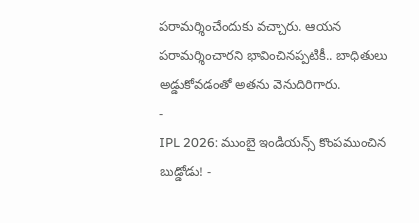పరామర్శించేందుకు వచ్చారు. ఆయన పరామర్శించారని భావించినప్పటికీ.. బాధితులు అడ్డుకోవడంతో అతను వెనుదిరిగారు.
-
IPL 2026: ముంబై ఇండియన్స్ కొంపముంచిన బుడ్డోడు! -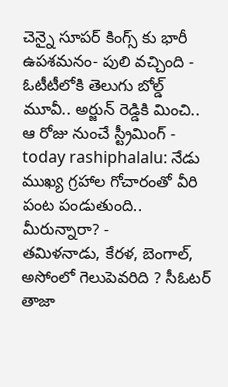చెన్నై సూపర్ కింగ్స్ కు భారీ ఉపశమనం- పులి వచ్చింది -
ఓటీటీలోకి తెలుగు బోల్డ్ మూవీ.. అర్జున్ రెడ్డికి మించి.. ఆ రోజు నుంచే స్ట్రీమింగ్ -
today rashiphalalu: నేడు ముఖ్య గ్రహాల గోచారంతో వీరి పంట పండుతుంది.. మీరున్నారా? -
తమిళనాడు, కేరళ, బెంగాల్, అసోంలో గెలుపెవరిది ? సీఓటర్ తాజా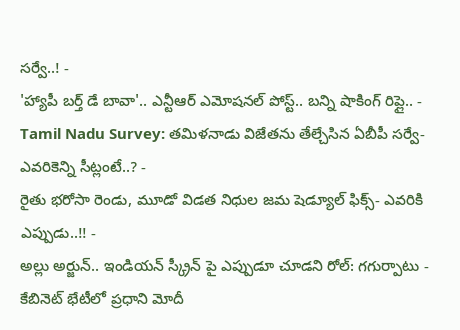సర్వే..! -
'హ్యాపీ బర్త్ డే బావా'.. ఎన్టీఆర్ ఎమోషనల్ పోస్ట్.. బన్ని షాకింగ్ రిప్లై.. -
Tamil Nadu Survey: తమిళనాడు విజేతను తేల్చేసిన ఏబీపీ సర్వే-ఎవరికెన్ని సీట్లంటే..? -
రైతు భరోసా రెండు, మూడో విడత నిధుల జమ షెడ్యూల్ ఫిక్స్- ఎవరికి ఎప్పుడు..!! -
అల్లు అర్జున్.. ఇండియన్ స్క్రీన్ పై ఎప్పుడూ చూడని రోల్: గగుర్పాటు -
కేబినెట్ భేటీలో ప్రధాని మోదీ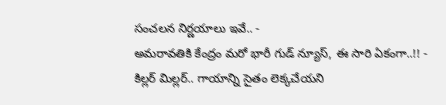సంచలన నిర్ణయాలు ఇవే.. -
అమరావతికి కేంద్రం మరో భారీ గుడ్ న్యూస్, ఈ సారి ఏకంగా..!! -
కిల్లర్ మిల్లర్.. గాయాన్ని సైతం లెక్కచేయని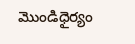మొండిధైర్యం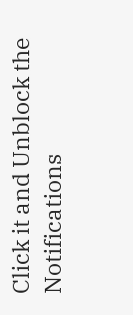Click it and Unblock the Notifications